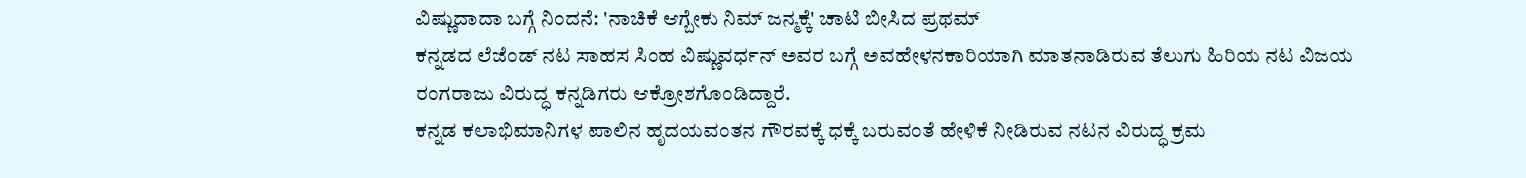ವಿಷ್ಣುದಾದಾ ಬಗ್ಗೆ ನಿಂದನೆ: 'ನಾಚಿಕೆ ಆಗ್ಬೇಕು ನಿಮ್ ಜನ್ಮಕ್ಕೆ' ಚಾಟಿ ಬೀಸಿದ ಪ್ರಥಮ್
ಕನ್ನಡದ ಲೆಜೆಂಡ್ ನಟ ಸಾಹಸ ಸಿಂಹ ವಿಷ್ಣುವರ್ಧನ್ ಅವರ ಬಗ್ಗೆ ಅವಹೇಳನಕಾರಿಯಾಗಿ ಮಾತನಾಡಿರುವ ತೆಲುಗು ಹಿರಿಯ ನಟ ವಿಜಯ ರಂಗರಾಜು ವಿರುದ್ಧ ಕನ್ನಡಿಗರು ಆಕ್ರೋಶಗೊಂಡಿದ್ದಾರೆ.
ಕನ್ನಡ ಕಲಾಭಿಮಾನಿಗಳ ಪಾಲಿನ ಹೃದಯವಂತನ ಗೌರವಕ್ಕೆ ಧಕ್ಕೆ ಬರುವಂತೆ ಹೇಳಿಕೆ ನೀಡಿರುವ ನಟನ ವಿರುದ್ಧ ಕ್ರಮ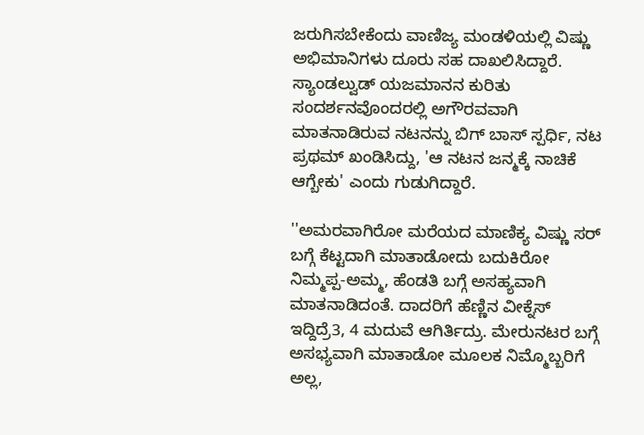ಜರುಗಿಸಬೇಕೆಂದು ವಾಣಿಜ್ಯ ಮಂಡಳಿಯಲ್ಲಿ ವಿಷ್ಣು ಅಭಿಮಾನಿಗಳು ದೂರು ಸಹ ದಾಖಲಿಸಿದ್ದಾರೆ.
ಸ್ಯಾಂಡಲ್ವುಡ್ ಯಜಮಾನನ ಕುರಿತು ಸಂದರ್ಶನವೊಂದರಲ್ಲಿ ಅಗೌರವವಾಗಿ ಮಾತನಾಡಿರುವ ನಟನನ್ನು ಬಿಗ್ ಬಾಸ್ ಸ್ಪರ್ಧಿ, ನಟ ಪ್ರಥಮ್ ಖಂಡಿಸಿದ್ದು, 'ಆ ನಟನ ಜನ್ಮಕ್ಕೆ ನಾಚಿಕೆ ಆಗ್ಬೇಕು' ಎಂದು ಗುಡುಗಿದ್ದಾರೆ.

''ಅಮರವಾಗಿರೋ ಮರೆಯದ ಮಾಣಿಕ್ಯ ವಿಷ್ಣು ಸರ್ ಬಗ್ಗೆ ಕೆಟ್ಟದಾಗಿ ಮಾತಾಡೋದು ಬದುಕಿರೋ ನಿಮ್ಮಪ್ಪ-ಅಮ್ಮ, ಹೆಂಡತಿ ಬಗ್ಗೆ ಅಸಹ್ಯವಾಗಿ ಮಾತನಾಡಿದಂತೆ. ದಾದರಿಗೆ ಹೆಣ್ಣಿನ ವೀಕ್ನೆಸ್ ಇದ್ದಿದ್ರೆ3, 4 ಮದುವೆ ಆಗಿರ್ತಿದ್ರು. ಮೇರುನಟರ ಬಗ್ಗೆ ಅಸಭ್ಯವಾಗಿ ಮಾತಾಡೋ ಮೂಲಕ ನಿಮ್ಮೊಬ್ಬರಿಗೆ ಅಲ್ಲ,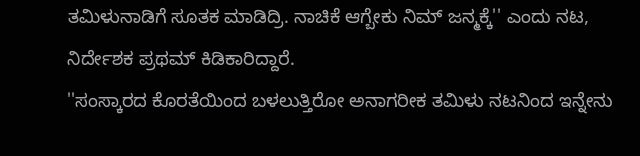ತಮಿಳುನಾಡಿಗೆ ಸೂತಕ ಮಾಡಿದ್ರಿ. ನಾಚಿಕೆ ಆಗ್ಬೇಕು ನಿಮ್ ಜನ್ಮಕ್ಕೆ'' ಎಂದು ನಟ, ನಿರ್ದೇಶಕ ಪ್ರಥಮ್ ಕಿಡಿಕಾರಿದ್ದಾರೆ.
''ಸಂಸ್ಕಾರದ ಕೊರತೆಯಿಂದ ಬಳಲುತ್ತಿರೋ ಅನಾಗರೀಕ ತಮಿಳು ನಟನಿಂದ ಇನ್ನೇನು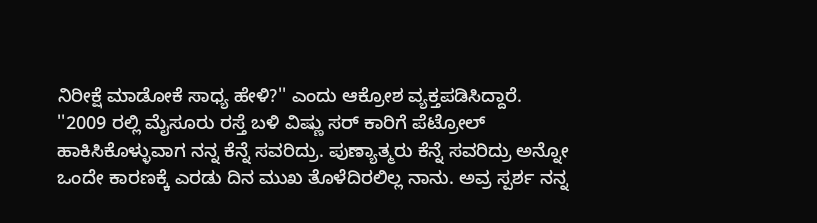ನಿರೀಕ್ಷೆ ಮಾಡೋಕೆ ಸಾಧ್ಯ ಹೇಳಿ?'' ಎಂದು ಆಕ್ರೋಶ ವ್ಯಕ್ತಪಡಿಸಿದ್ದಾರೆ.
''2009 ರಲ್ಲಿ ಮೈಸೂರು ರಸ್ತೆ ಬಳಿ ವಿಷ್ಣು ಸರ್ ಕಾರಿಗೆ ಪೆಟ್ರೋಲ್ ಹಾಕಿಸಿಕೊಳ್ಳುವಾಗ ನನ್ನ ಕೆನ್ನೆ ಸವರಿದ್ರು. ಪುಣ್ಯಾತ್ಮರು ಕೆನ್ನೆ ಸವರಿದ್ರು ಅನ್ನೋ ಒಂದೇ ಕಾರಣಕ್ಕೆ ಎರಡು ದಿನ ಮುಖ ತೊಳೆದಿರಲಿಲ್ಲ ನಾನು. ಅವ್ರ ಸ್ಪರ್ಶ ನನ್ನ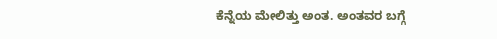ಕೆನ್ನೆಯ ಮೇಲಿತ್ತು ಅಂತ. ಅಂತವರ ಬಗ್ಗೆ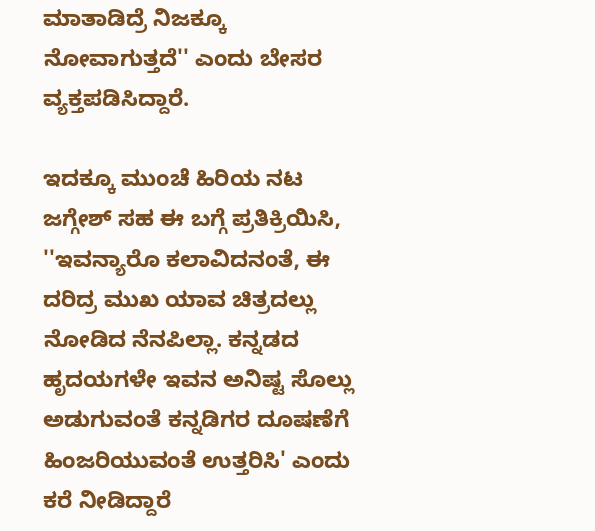ಮಾತಾಡಿದ್ರೆ ನಿಜಕ್ಕೂ ನೋವಾಗುತ್ತದೆ'' ಎಂದು ಬೇಸರ ವ್ಯಕ್ತಪಡಿಸಿದ್ದಾರೆ.

ಇದಕ್ಕೂ ಮುಂಚೆ ಹಿರಿಯ ನಟ ಜಗ್ಗೇಶ್ ಸಹ ಈ ಬಗ್ಗೆ ಪ್ರತಿಕ್ರಿಯಿಸಿ, ''ಇವನ್ಯಾರೊ ಕಲಾವಿದನಂತೆ, ಈ ದರಿದ್ರ ಮುಖ ಯಾವ ಚಿತ್ರದಲ್ಲು ನೋಡಿದ ನೆನಪಿಲ್ಲಾ. ಕನ್ನಡದ ಹೃದಯಗಳೇ ಇವನ ಅನಿಷ್ಟ ಸೊಲ್ಲು ಅಡುಗುವಂತೆ ಕನ್ನಡಿಗರ ದೂಷಣೆಗೆ ಹಿಂಜರಿಯುವಂತೆ ಉತ್ತರಿಸಿ' ಎಂದು ಕರೆ ನೀಡಿದ್ದಾರೆ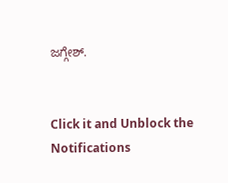ಜಗ್ಗೇಶ್.


Click it and Unblock the Notifications